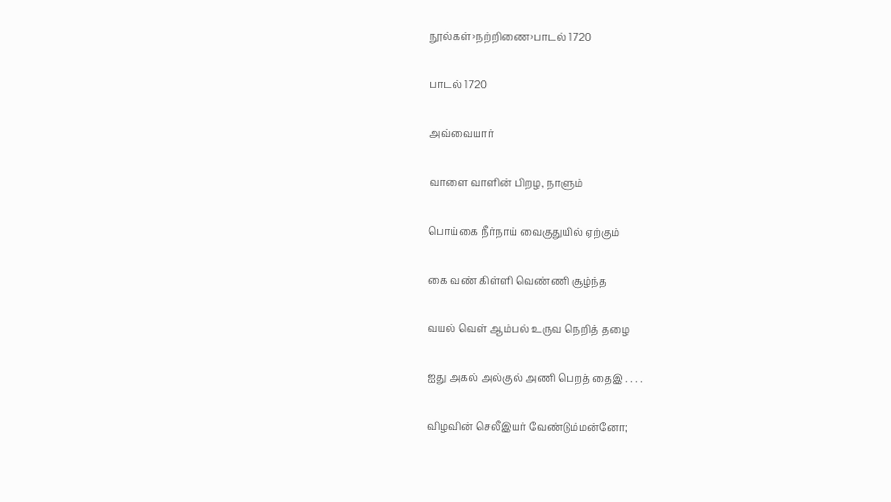நூல்கள்›நற்றிணை›பாடல் 1720

பாடல் 1720

அவ்வையார்

வாளை வாளின் பிறழ, நாளும்

பொய்கை நீர்நாய் வைகுதுயில் ஏற்கும்

கை வண் கிள்ளி வெண்ணி சூழ்ந்த

வயல் வெள் ஆம்பல் உருவ நெறித் தழை

ஐது அகல் அல்குல் அணி பெறத் தைஇ . . . .

விழவின் செலீஇயர் வேண்டும்மன்னோ;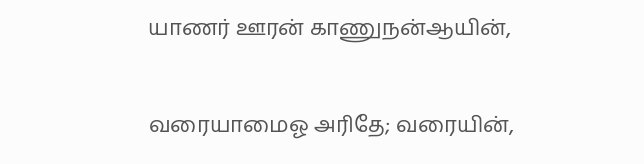யாணர் ஊரன் காணுநன்ஆயின்,

வரையாமைஓ அரிதே; வரையின்,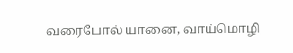வரைபோல் யானை, வாய்மொழி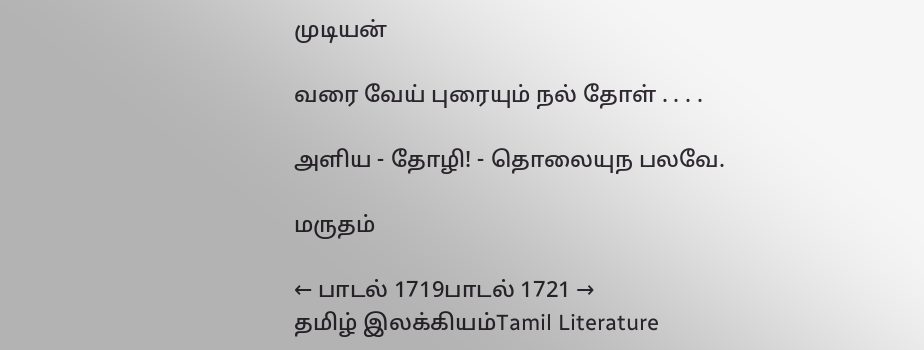முடியன்

வரை வேய் புரையும் நல் தோள் . . . .

அளிய - தோழி! - தொலையுந பலவே.

மருதம்

← பாடல் 1719பாடல் 1721 →
தமிழ் இலக்கியம்Tamil Literature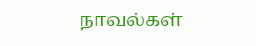நாவல்கள்